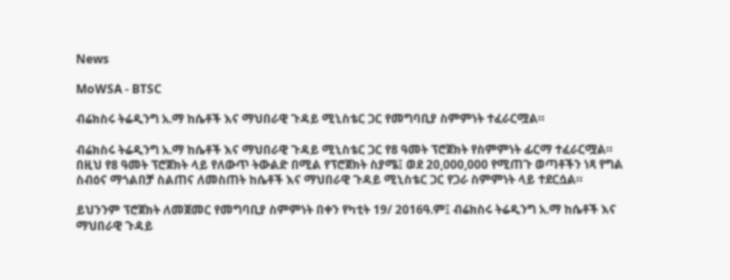News

MoWSA - BTSC

ብሬክስሩ ትሬዲንግ አ.ማ ከሴቶች እና ማህበራዊ ጉዳይ ሚኒስቴር ጋር የመግባቢያ ስምምነት ተፈራርሟል።

ብሬክስሩ ትሬዲንግ አ.ማ ከሴቶች እና ማህበራዊ ጉዳይ ሚኒስቴር ጋር የ8 ዓመት ፕሮጀክት የስምምነት ፊርማ ተፈራርሟል።
በዚህ የ8 ዓመት ፕሮጀክት ላይ የለውጥ ትውልድ በሚል የፕሮጀክት ስያሜ፤ ወደ 20,000,000 የሚጠጉ ወጣቶችን ነጻ የግል ስብዕና ማጎልበቻ ስልጠና ለመስጠት ከሴቶች እና ማህበራዊ ጉዳይ ሚኒስቴር ጋር የጋራ ስምምነት ላይ ተደርሷል።

ይህንንም ፕሮጀክት ለመጀመር የመግባቢያ ስምምነት በቀን የካቲት 19/ 2016ዓ.ም፤ ብሬክስሩ ትሬዲንግ አ.ማ ከሴቶች እና ማህበራዊ ጉዳይ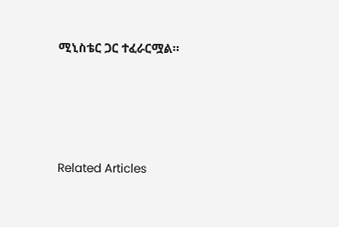ሚኒስቴር ጋር ተፈራርሟል።




Related Articles